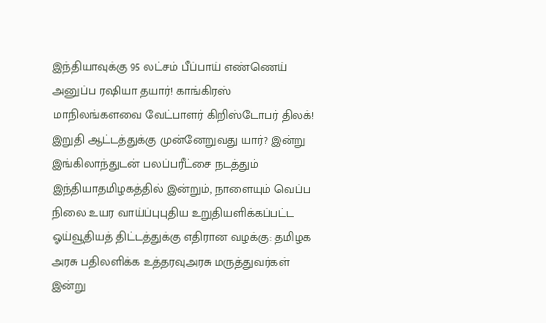இந்தியாவுக்கு 95 லட்சம் பீப்பாய் எண்ணெய் அனுப்ப ரஷியா தயார்! காங்கிரஸ் மாநிலங்களவை வேட்பாளர் கிறிஸ்டோபர் திலக்! இறுதி ஆட்டத்துக்கு முன்னேறுவது யார்? இன்று இங்கிலாந்துடன் பலப்பரீட்சை நடத்தும் இந்தியாதமிழகத்தில் இன்றும், நாளையும் வெப்ப நிலை உயர வாய்ப்புபுதிய உறுதியளிக்கப்பட்ட ஓய்வூதியத் திட்டத்துக்கு எதிரான வழக்கு: தமிழக அரசு பதிலளிக்க உத்தரவுஅரசு மருத்துவர்கள் இன்று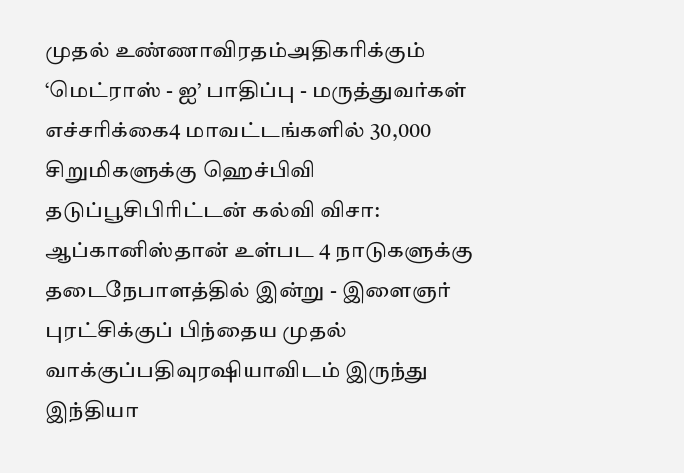முதல் உண்ணாவிரதம்அதிகரிக்கும் ‘மெட்ராஸ் - ஐ’ பாதிப்பு - மருத்துவர்கள் எச்சரிக்கை4 மாவட்டங்களில் 30,000 சிறுமிகளுக்கு ஹெச்பிவி தடுப்பூசிபிரிட்டன் கல்வி விசா: ஆப்கானிஸ்தான் உள்பட 4 நாடுகளுக்கு தடைநேபாளத்தில் இன்று - இளைஞர் புரட்சிக்குப் பிந்தைய முதல் வாக்குப்பதிவுரஷியாவிடம் இருந்து இந்தியா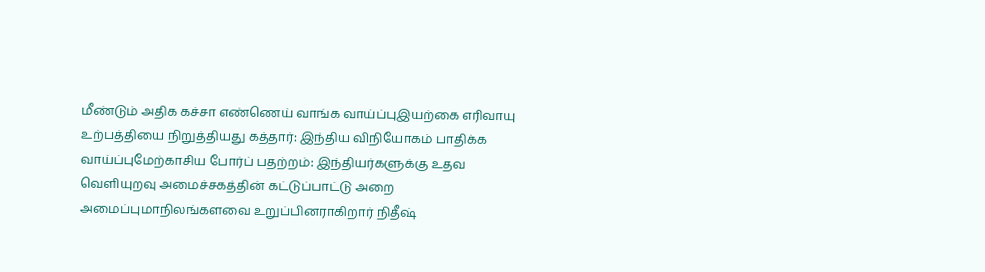மீண்டும் அதிக கச்சா எண்ணெய் வாங்க வாய்ப்புஇயற்கை எரிவாயு உற்பத்தியை நிறுத்தியது கத்தார்: இந்திய விநியோகம் பாதிக்க வாய்ப்புமேற்காசிய போர்ப் பதற்றம்: இந்தியர்களுக்கு உதவ வெளியுறவு அமைச்சகத்தின் கட்டுப்பாட்டு அறை அமைப்புமாநிலங்களவை உறுப்பினராகிறார் நிதீஷ்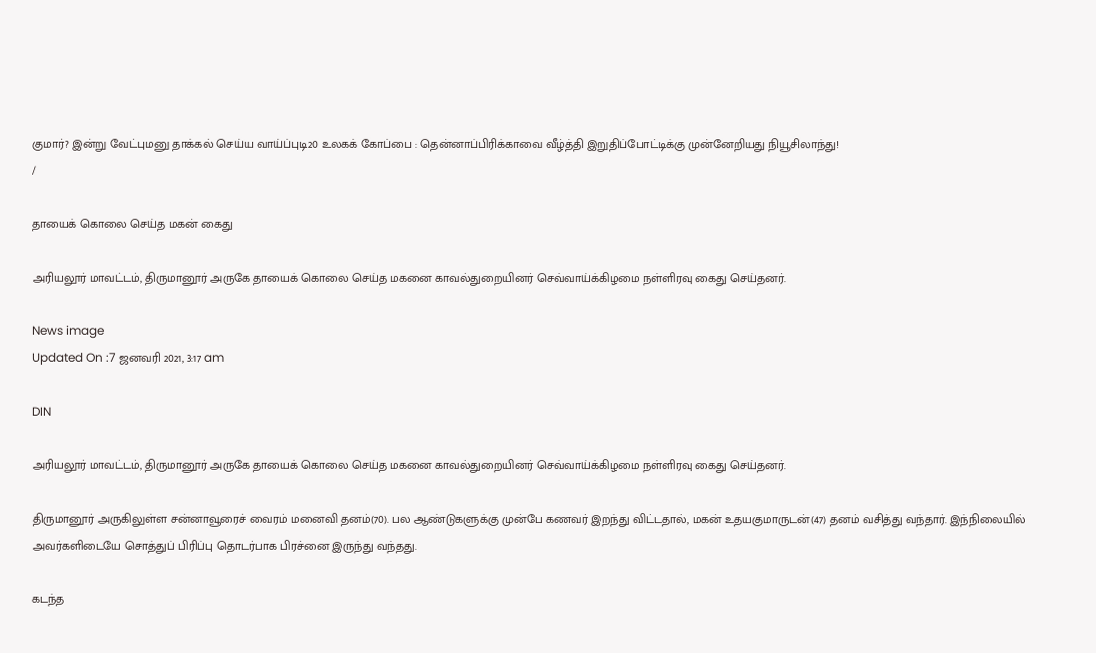குமார்? இன்று வேட்புமனு தாக்கல் செய்ய வாய்ப்புடி20 உலகக் கோப்பை : தென்னாப்பிரிக்காவை வீழ்த்தி இறுதிப்போட்டிக்கு முன்னேறியது நியூசிலாந்து!
/

தாயைக் கொலை செய்த மகன் கைது

அரியலூர் மாவட்டம், திருமானூர் அருகே தாயைக் கொலை செய்த மகனை காவல்துறையினர் செவ்வாய்க்கிழமை நள்ளிரவு கைது செய்தனர்.

News image
Updated On :7 ஜனவரி 2021, 3:17 am

DIN

அரியலூர் மாவட்டம், திருமானூர் அருகே தாயைக் கொலை செய்த மகனை காவல்துறையினர் செவ்வாய்க்கிழமை நள்ளிரவு கைது செய்தனர்.

திருமானூர் அருகிலுள்ள சன்னாவூரைச் வைரம் மனைவி தனம்(70). பல ஆண்டுகளுக்கு முன்பே கணவர் இறந்து விட்டதால், மகன் உதயகுமாருடன்(47) தனம் வசித்து வந்தார். இந்நிலையில் அவர்களிடையே சொத்துப் பிரிப்பு தொடர்பாக பிரச்னை இருந்து வந்தது.

கடந்த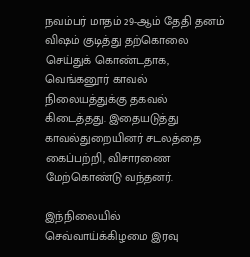நவம்பர் மாதம் 29-ஆம் தேதி தனம் விஷம் குடித்து தற்கொலை செய்துக் கொண்டதாக, வெங்கனூர் காவல் நிலையத்துக்கு தகவல் கிடைத்தது. இதையடுத்து காவல்துறையினர் சடலத்தை கைப்பற்றி, விசாரணை மேற்கொண்டு வந்தனர்.

இந்நிலையில் செவ்வாய்க்கிழமை இரவு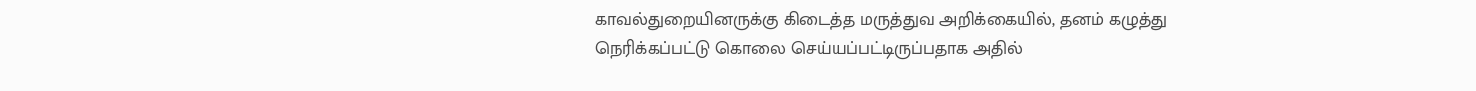காவல்துறையினருக்கு கிடைத்த மருத்துவ அறிக்கையில், தனம் கழுத்து நெரிக்கப்பட்டு கொலை செய்யப்பட்டிருப்பதாக அதில்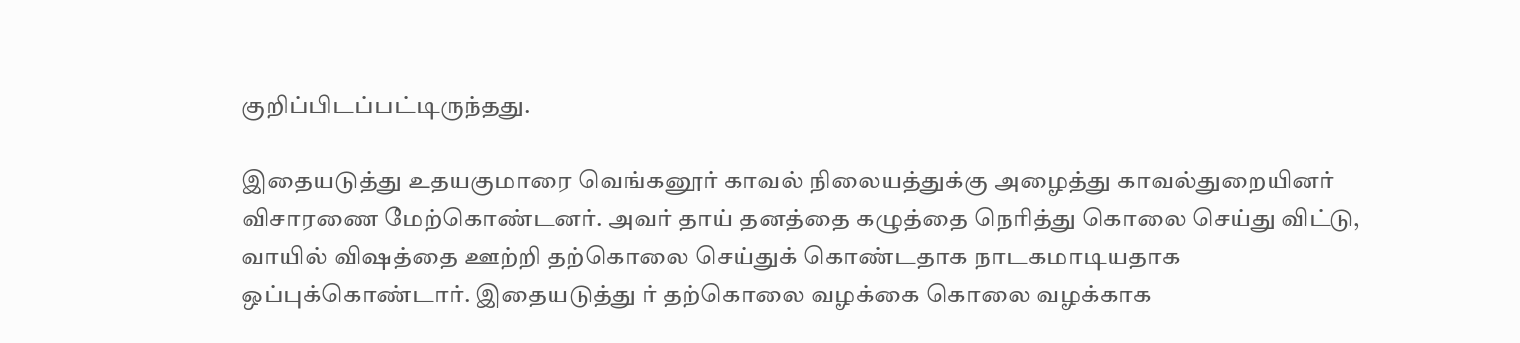குறிப்பிடப்பட்டிருந்தது.

இதையடுத்து உதயகுமாரை வெங்கனூர் காவல் நிலையத்துக்கு அழைத்து காவல்துறையினர் விசாரணை மேற்கொண்டனர். அவர் தாய் தனத்தை கழுத்தை நெரித்து கொலை செய்து விட்டு, வாயில் விஷத்தை ஊற்றி தற்கொலை செய்துக் கொண்டதாக நாடகமாடியதாக ஒப்புக்கொண்டார். இதையடுத்து ர் தற்கொலை வழக்கை கொலை வழக்காக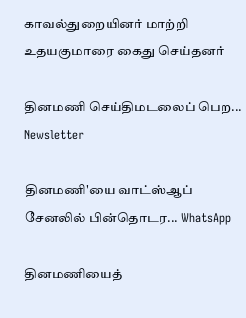காவல்துறையினர் மாற்றி உதயகுமாரை கைது செய்தனர்

தினமணி செய்திமடலைப் பெற... Newsletter

தினமணி'யை வாட்ஸ்ஆப் சேனலில் பின்தொடர... WhatsApp

தினமணியைத்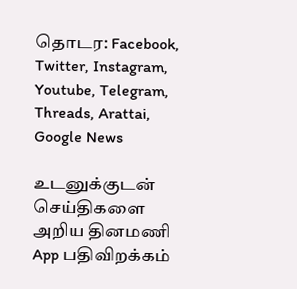தொடர: Facebook, Twitter, Instagram, Youtube, Telegram, Threads, Arattai, Google News

உடனுக்குடன் செய்திகளை அறிய தினமணி App பதிவிறக்கம்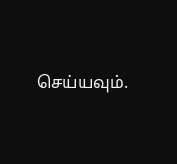செய்யவும்.